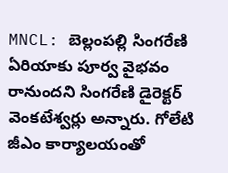MNCL: బెల్లంపల్లి సింగరేణి ఏరియాకు పూర్వ వైభవం రానుందని సింగరేణి డైరెక్టర్ వెంకటేశ్వర్లు అన్నారు. గోలేటి జీఎం కార్యాలయంతో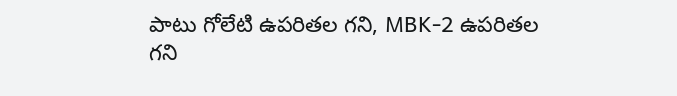పాటు గోలేటి ఉపరితల గని, MBK-2 ఉపరితల గని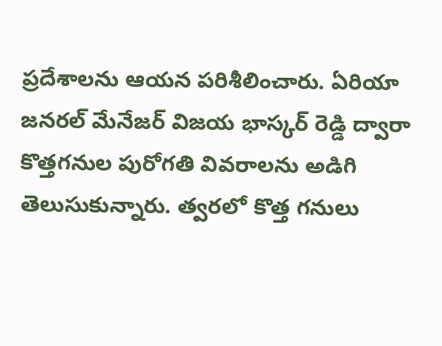ప్రదేశాలను ఆయన పరిశీలించారు. ఏరియా జనరల్ మేనేజర్ విజయ భాస్కర్ రెడ్డి ద్వారా కొత్తగనుల పురోగతి వివరాలను అడిగి తెలుసుకున్నారు. త్వరలో కొత్త గనులు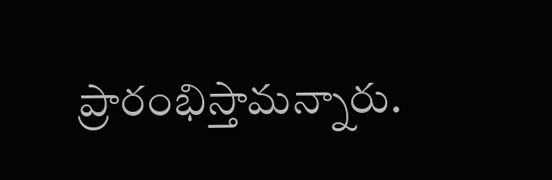ప్రారంభిస్తామన్నారు.